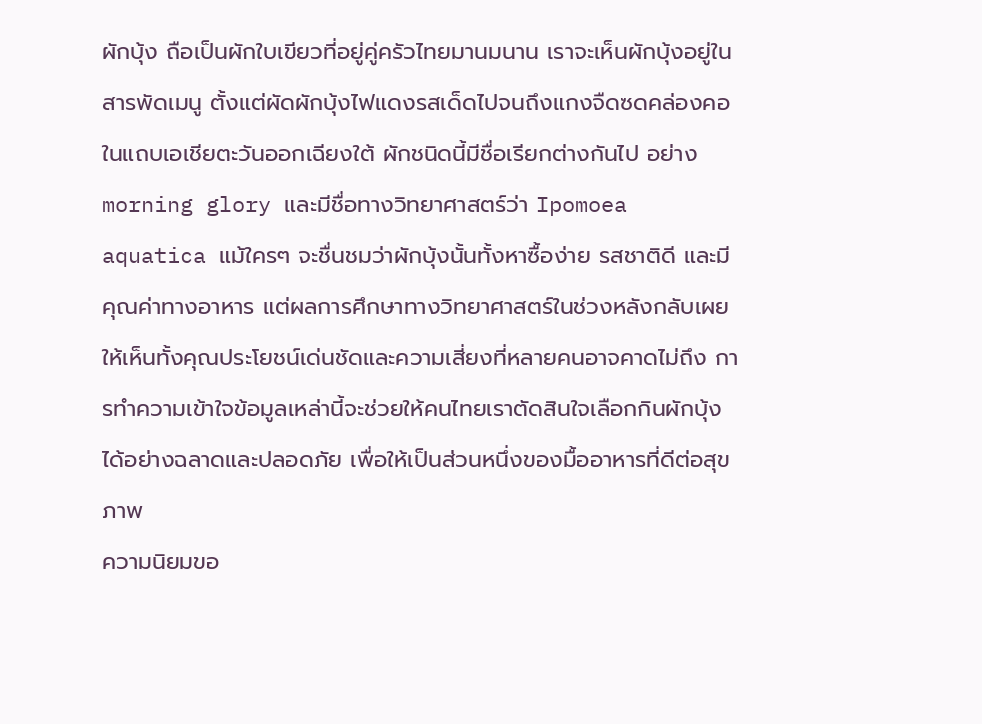ผักบุ้ง ถือเป็นผักใบเขียวที่อยู่คู่ครัวไทยมานมนาน เราจะเห็นผักบุ้งอยู่ในสารพัดเมนู ตั้งแต่ผัดผักบุ้งไฟแดงรสเด็ดไปจนถึงแกงจืดซดคล่องคอ ในแถบเอเชียตะวันออกเฉียงใต้ ผักชนิดนี้มีชื่อเรียกต่างกันไป อย่าง morning glory และมีชื่อทางวิทยาศาสตร์ว่า Ipomoea aquatica แม้ใครๆ จะชื่นชมว่าผักบุ้งนั้นทั้งหาซื้อง่าย รสชาติดี และมีคุณค่าทางอาหาร แต่ผลการศึกษาทางวิทยาศาสตร์ในช่วงหลังกลับเผยให้เห็นทั้งคุณประโยชน์เด่นชัดและความเสี่ยงที่หลายคนอาจคาดไม่ถึง การทำความเข้าใจข้อมูลเหล่านี้จะช่วยให้คนไทยเราตัดสินใจเลือกกินผักบุ้งได้อย่างฉลาดและปลอดภัย เพื่อให้เป็นส่วนหนึ่งของมื้ออาหารที่ดีต่อสุขภาพ
ความนิยมขอ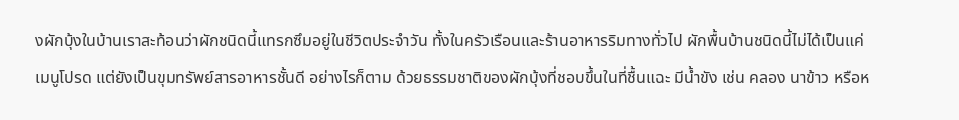งผักบุ้งในบ้านเราสะท้อนว่าผักชนิดนี้แทรกซึมอยู่ในชีวิตประจำวัน ทั้งในครัวเรือนและร้านอาหารริมทางทั่วไป ผักพื้นบ้านชนิดนี้ไม่ได้เป็นแค่เมนูโปรด แต่ยังเป็นขุมทรัพย์สารอาหารชั้นดี อย่างไรก็ตาม ด้วยธรรมชาติของผักบุ้งที่ชอบขึ้นในที่ชื้นแฉะ มีน้ำขัง เช่น คลอง นาข้าว หรือห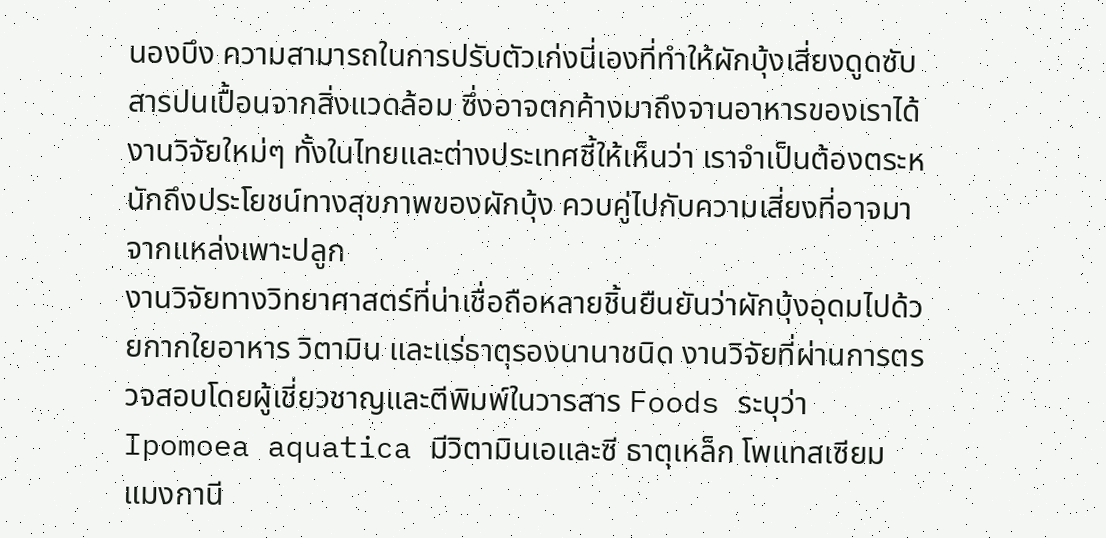นองบึง ความสามารถในการปรับตัวเก่งนี่เองที่ทำให้ผักบุ้งเสี่ยงดูดซับสารปนเปื้อนจากสิ่งแวดล้อม ซึ่งอาจตกค้างมาถึงจานอาหารของเราได้ งานวิจัยใหม่ๆ ทั้งในไทยและต่างประเทศชี้ให้เห็นว่า เราจำเป็นต้องตระหนักถึงประโยชน์ทางสุขภาพของผักบุ้ง ควบคู่ไปกับความเสี่ยงที่อาจมาจากแหล่งเพาะปลูก
งานวิจัยทางวิทยาศาสตร์ที่น่าเชื่อถือหลายชิ้นยืนยันว่าผักบุ้งอุดมไปด้วยกากใยอาหาร วิตามิน และแร่ธาตุรองนานาชนิด งานวิจัยที่ผ่านการตรวจสอบโดยผู้เชี่ยวชาญและตีพิมพ์ในวารสาร Foods ระบุว่า Ipomoea aquatica มีวิตามินเอและซี ธาตุเหล็ก โพแทสเซียม แมงกานี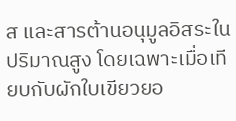ส และสารต้านอนุมูลอิสระในปริมาณสูง โดยเฉพาะเมื่อเทียบกับผักใบเขียวยอ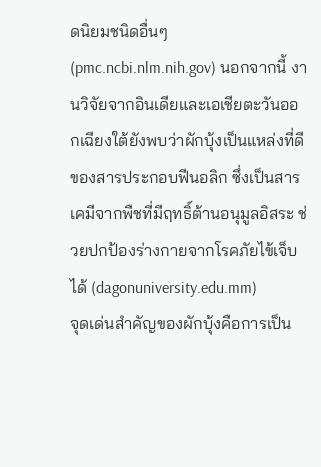ดนิยมชนิดอื่นๆ (pmc.ncbi.nlm.nih.gov) นอกจากนี้ งานวิจัยจากอินเดียและเอเชียตะวันออกเฉียงใต้ยังพบว่าผักบุ้งเป็นแหล่งที่ดีของสารประกอบฟีนอลิก ซึ่งเป็นสารเคมีจากพืชที่มีฤทธิ์ต้านอนุมูลอิสระ ช่วยปกป้องร่างกายจากโรคภัยไข้เจ็บได้ (dagonuniversity.edu.mm)
จุดเด่นสำคัญของผักบุ้งคือการเป็น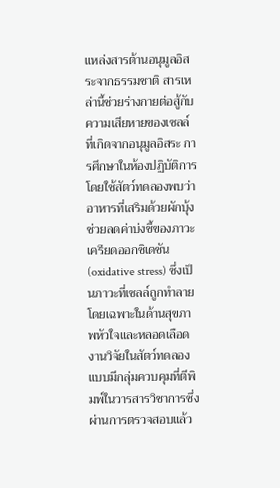แหล่งสารต้านอนุมูลอิสระจากธรรมชาติ สารเหล่านี้ช่วยร่างกายต่อสู้กับความเสียหายของเซลล์ที่เกิดจากอนุมูลอิสระ การศึกษาในห้องปฏิบัติการโดยใช้สัตว์ทดลองพบว่า อาหารที่เสริมด้วยผักบุ้งช่วยลดค่าบ่งชี้ของภาวะเครียดออกซิเดชัน (oxidative stress) ซึ่งเป็นภาวะที่เซลล์ถูกทำลาย โดยเฉพาะในด้านสุขภาพหัวใจและหลอดเลือด งานวิจัยในสัตว์ทดลองแบบมีกลุ่มควบคุมที่ตีพิมพ์ในวารสารวิชาการซึ่งผ่านการตรวจสอบแล้ว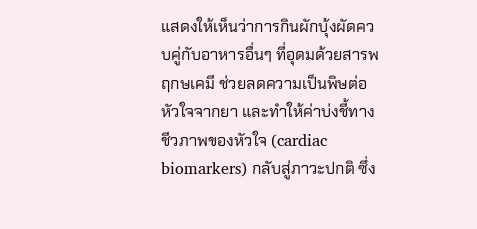แสดงให้เห็นว่าการกินผักบุ้งผัดควบคู่กับอาหารอื่นๆ ที่อุดมด้วยสารพฤกษเคมี ช่วยลดความเป็นพิษต่อหัวใจจากยา และทำให้ค่าบ่งชี้ทางชีวภาพของหัวใจ (cardiac biomarkers) กลับสู่ภาวะปกติ ซึ่ง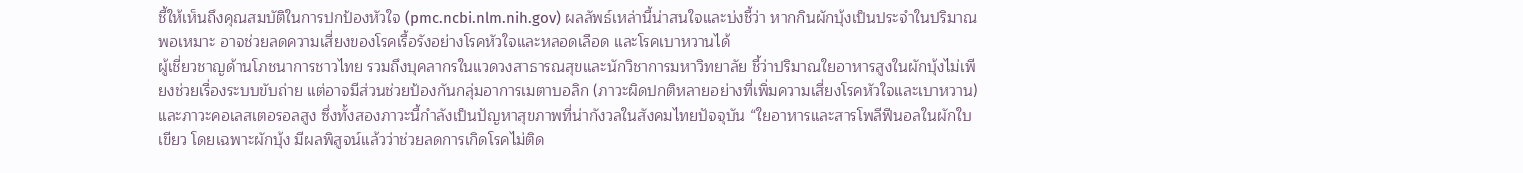ชี้ให้เห็นถึงคุณสมบัติในการปกป้องหัวใจ (pmc.ncbi.nlm.nih.gov) ผลลัพธ์เหล่านี้น่าสนใจและบ่งชี้ว่า หากกินผักบุ้งเป็นประจำในปริมาณพอเหมาะ อาจช่วยลดความเสี่ยงของโรคเรื้อรังอย่างโรคหัวใจและหลอดเลือด และโรคเบาหวานได้
ผู้เชี่ยวชาญด้านโภชนาการชาวไทย รวมถึงบุคลากรในแวดวงสาธารณสุขและนักวิชาการมหาวิทยาลัย ชี้ว่าปริมาณใยอาหารสูงในผักบุ้งไม่เพียงช่วยเรื่องระบบขับถ่าย แต่อาจมีส่วนช่วยป้องกันกลุ่มอาการเมตาบอลิก (ภาวะผิดปกติหลายอย่างที่เพิ่มความเสี่ยงโรคหัวใจและเบาหวาน) และภาวะคอเลสเตอรอลสูง ซึ่งทั้งสองภาวะนี้กำลังเป็นปัญหาสุขภาพที่น่ากังวลในสังคมไทยปัจจุบัน “ใยอาหารและสารโพลีฟีนอลในผักใบเขียว โดยเฉพาะผักบุ้ง มีผลพิสูจน์แล้วว่าช่วยลดการเกิดโรคไม่ติด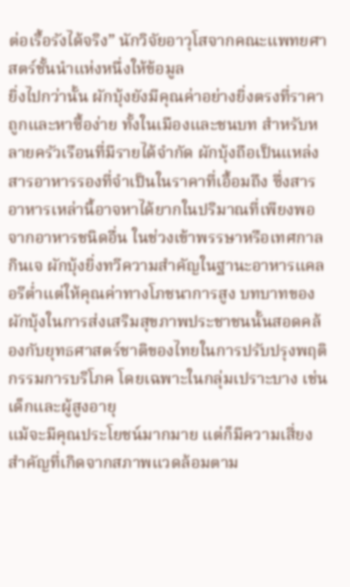ต่อเรื้อรังได้จริง” นักวิจัยอาวุโสจากคณะแพทยศาสตร์ชั้นนำแห่งหนึ่งให้ข้อมูล
ยิ่งไปกว่านั้น ผักบุ้งยังมีคุณค่าอย่างยิ่งตรงที่ราคาถูกและหาซื้อง่าย ทั้งในเมืองและชนบท สำหรับหลายครัวเรือนที่มีรายได้จำกัด ผักบุ้งถือเป็นแหล่งสารอาหารรองที่จำเป็นในราคาที่เอื้อมถึง ซึ่งสารอาหารเหล่านี้อาจหาได้ยากในปริมาณที่เพียงพอจากอาหารชนิดอื่น ในช่วงเข้าพรรษาหรือเทศกาลกินเจ ผักบุ้งยิ่งทวีความสำคัญในฐานะอาหารแคลอรีต่ำแต่ให้คุณค่าทางโภชนาการสูง บทบาทของผักบุ้งในการส่งเสริมสุขภาพประชาชนนั้นสอดคล้องกับยุทธศาสตร์ชาติของไทยในการปรับปรุงพฤติกรรมการบริโภค โดยเฉพาะในกลุ่มเปราะบาง เช่น เด็กและผู้สูงอายุ
แม้จะมีคุณประโยชน์มากมาย แต่ก็มีความเสี่ยงสำคัญที่เกิดจากสภาพแวดล้อมตาม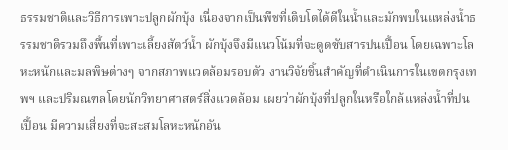ธรรมชาติและวิธีการเพาะปลูกผักบุ้ง เนื่องจากเป็นพืชที่เติบโตได้ดีในน้ำและมักพบในแหล่งน้ำธรรมชาติรวมถึงพื้นที่เพาะเลี้ยงสัตว์น้ำ ผักบุ้งจึงมีแนวโน้มที่จะดูดซับสารปนเปื้อน โดยเฉพาะโลหะหนักและมลพิษต่างๆ จากสภาพแวดล้อมรอบตัว งานวิจัยชิ้นสำคัญที่ดำเนินการในเขตกรุงเทพฯ และปริมณฑลโดยนักวิทยาศาสตร์สิ่งแวดล้อม เผยว่าผักบุ้งที่ปลูกในหรือใกล้แหล่งน้ำที่ปนเปื้อน มีความเสี่ยงที่จะสะสมโลหะหนักอัน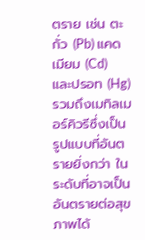ตราย เช่น ตะกั่ว (Pb) แคดเมียม (Cd) และปรอท (Hg) รวมถึงเมทิลเมอร์คิวรีซึ่งเป็นรูปแบบที่อันตรายยิ่งกว่า ในระดับที่อาจเป็นอันตรายต่อสุขภาพได้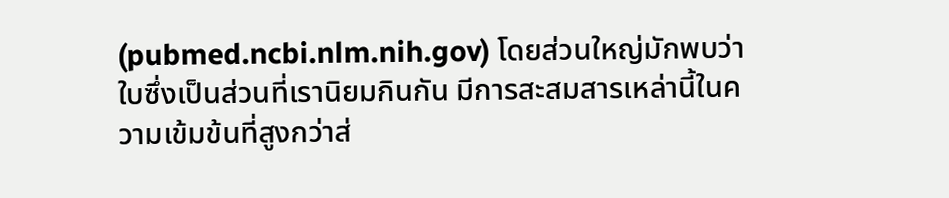(pubmed.ncbi.nlm.nih.gov) โดยส่วนใหญ่มักพบว่าใบซึ่งเป็นส่วนที่เรานิยมกินกัน มีการสะสมสารเหล่านี้ในความเข้มข้นที่สูงกว่าส่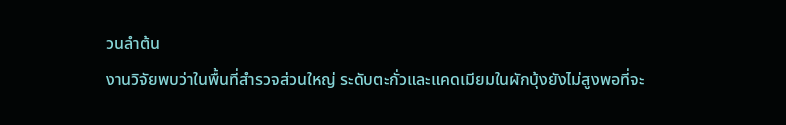วนลำต้น
งานวิจัยพบว่าในพื้นที่สำรวจส่วนใหญ่ ระดับตะกั่วและแคดเมียมในผักบุ้งยังไม่สูงพอที่จะ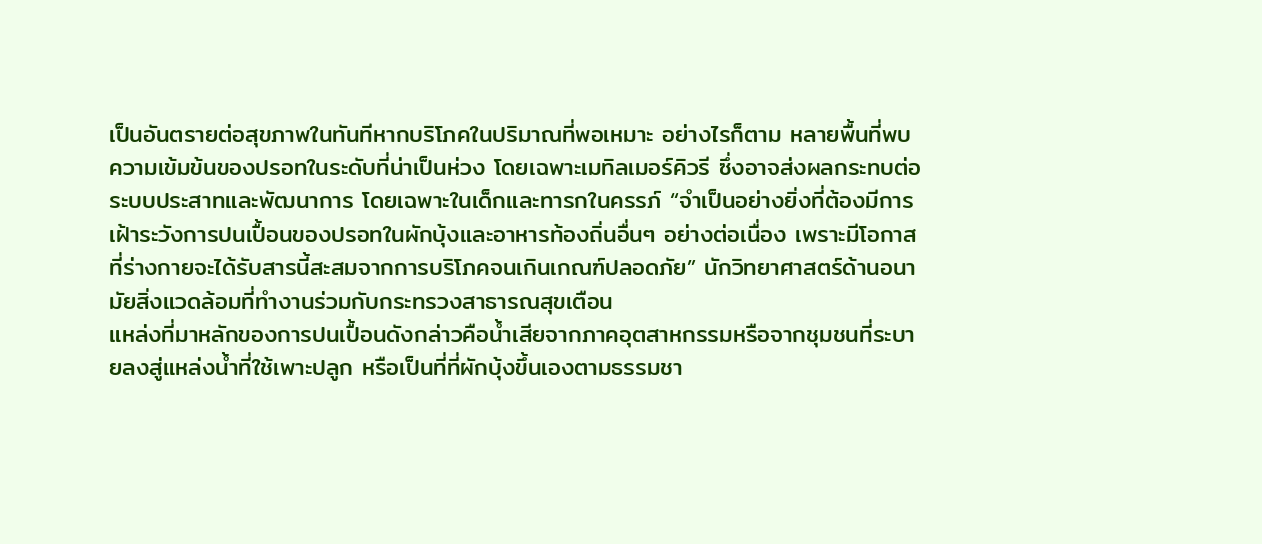เป็นอันตรายต่อสุขภาพในทันทีหากบริโภคในปริมาณที่พอเหมาะ อย่างไรก็ตาม หลายพื้นที่พบความเข้มข้นของปรอทในระดับที่น่าเป็นห่วง โดยเฉพาะเมทิลเมอร์คิวรี ซึ่งอาจส่งผลกระทบต่อระบบประสาทและพัฒนาการ โดยเฉพาะในเด็กและทารกในครรภ์ “จำเป็นอย่างยิ่งที่ต้องมีการเฝ้าระวังการปนเปื้อนของปรอทในผักบุ้งและอาหารท้องถิ่นอื่นๆ อย่างต่อเนื่อง เพราะมีโอกาสที่ร่างกายจะได้รับสารนี้สะสมจากการบริโภคจนเกินเกณฑ์ปลอดภัย” นักวิทยาศาสตร์ด้านอนามัยสิ่งแวดล้อมที่ทำงานร่วมกับกระทรวงสาธารณสุขเตือน
แหล่งที่มาหลักของการปนเปื้อนดังกล่าวคือน้ำเสียจากภาคอุตสาหกรรมหรือจากชุมชนที่ระบายลงสู่แหล่งน้ำที่ใช้เพาะปลูก หรือเป็นที่ที่ผักบุ้งขึ้นเองตามธรรมชา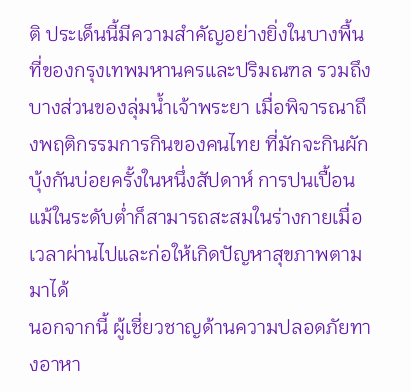ติ ประเด็นนี้มีความสำคัญอย่างยิ่งในบางพื้นที่ของกรุงเทพมหานครและปริมณฑล รวมถึงบางส่วนของลุ่มน้ำเจ้าพระยา เมื่อพิจารณาถึงพฤติกรรมการกินของคนไทย ที่มักจะกินผักบุ้งกันบ่อยครั้งในหนึ่งสัปดาห์ การปนเปื้อนแม้ในระดับต่ำก็สามารถสะสมในร่างกายเมื่อเวลาผ่านไปและก่อให้เกิดปัญหาสุขภาพตามมาได้
นอกจากนี้ ผู้เชี่ยวชาญด้านความปลอดภัยทางอาหา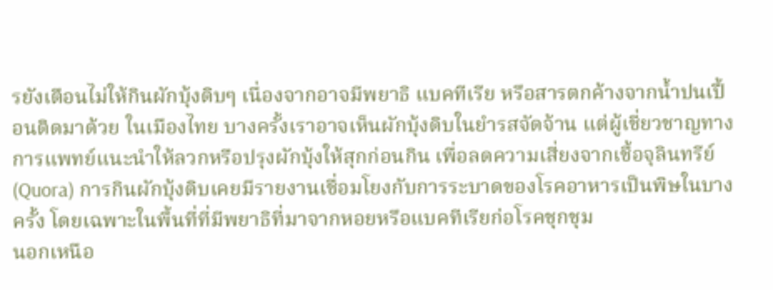รยังเตือนไม่ให้กินผักบุ้งดิบๆ เนื่องจากอาจมีพยาธิ แบคทีเรีย หรือสารตกค้างจากน้ำปนเปื้อนติดมาด้วย ในเมืองไทย บางครั้งเราอาจเห็นผักบุ้งดิบในยำรสจัดจ้าน แต่ผู้เชี่ยวชาญทางการแพทย์แนะนำให้ลวกหรือปรุงผักบุ้งให้สุกก่อนกิน เพื่อลดความเสี่ยงจากเชื้อจุลินทรีย์ (Quora) การกินผักบุ้งดิบเคยมีรายงานเชื่อมโยงกับการระบาดของโรคอาหารเป็นพิษในบางครั้ง โดยเฉพาะในพื้นที่ที่มีพยาธิที่มาจากหอยหรือแบคทีเรียก่อโรคชุกชุม
นอกเหนือ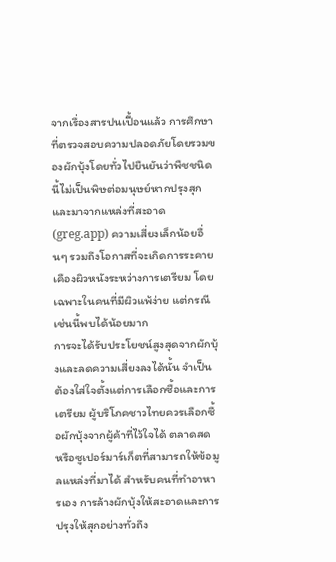จากเรื่องสารปนเปื้อนแล้ว การศึกษาที่ตรวจสอบความปลอดภัยโดยรวมของผักบุ้งโดยทั่วไปยืนยันว่าพืชชนิดนี้ไม่เป็นพิษต่อมนุษย์หากปรุงสุกและมาจากแหล่งที่สะอาด (greg.app) ความเสี่ยงเล็กน้อยอื่นๆ รวมถึงโอกาสที่จะเกิดการระคายเคืองผิวหนังระหว่างการเตรียม โดยเฉพาะในคนที่มีผิวแพ้ง่าย แต่กรณีเช่นนี้พบได้น้อยมาก
การจะได้รับประโยชน์สูงสุดจากผักบุ้งและลดความเสี่ยงลงได้นั้น จำเป็นต้องใส่ใจตั้งแต่การเลือกซื้อและการเตรียม ผู้บริโภคชาวไทยควรเลือกซื้อผักบุ้งจากผู้ค้าที่ไว้ใจได้ ตลาดสด หรือซูเปอร์มาร์เก็ตที่สามารถให้ข้อมูลแหล่งที่มาได้ สำหรับคนที่ทำอาหารเอง การล้างผักบุ้งให้สะอาดและการปรุงให้สุกอย่างทั่วถึง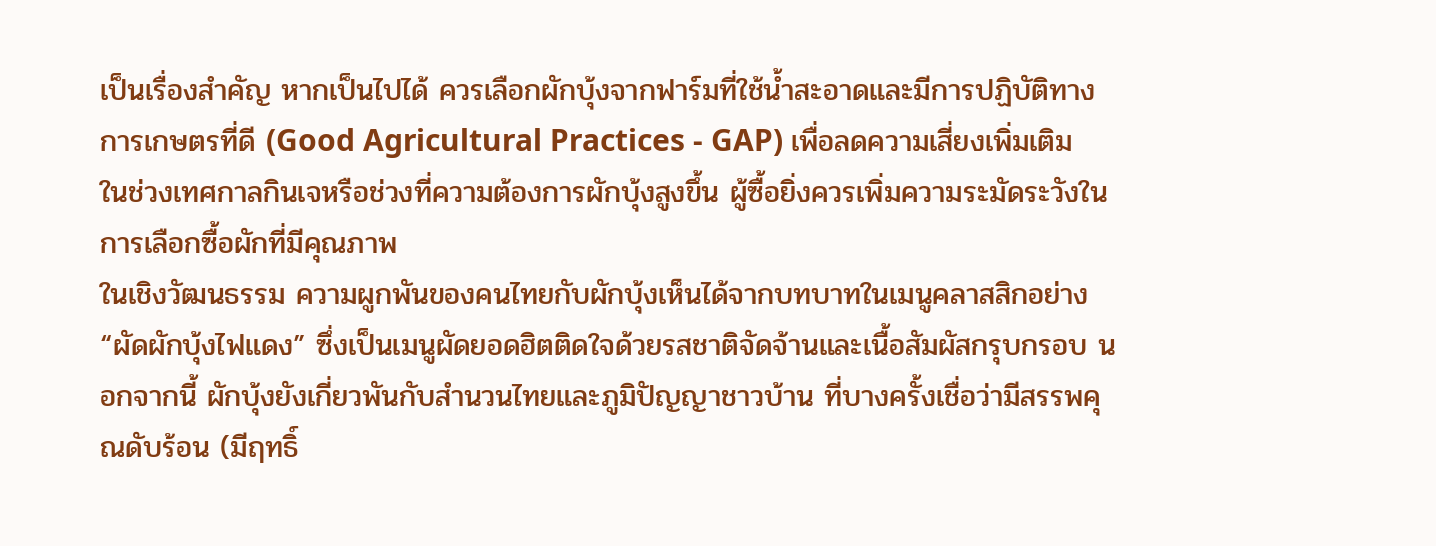เป็นเรื่องสำคัญ หากเป็นไปได้ ควรเลือกผักบุ้งจากฟาร์มที่ใช้น้ำสะอาดและมีการปฏิบัติทางการเกษตรที่ดี (Good Agricultural Practices - GAP) เพื่อลดความเสี่ยงเพิ่มเติม ในช่วงเทศกาลกินเจหรือช่วงที่ความต้องการผักบุ้งสูงขึ้น ผู้ซื้อยิ่งควรเพิ่มความระมัดระวังในการเลือกซื้อผักที่มีคุณภาพ
ในเชิงวัฒนธรรม ความผูกพันของคนไทยกับผักบุ้งเห็นได้จากบทบาทในเมนูคลาสสิกอย่าง “ผัดผักบุ้งไฟแดง” ซึ่งเป็นเมนูผัดยอดฮิตติดใจด้วยรสชาติจัดจ้านและเนื้อสัมผัสกรุบกรอบ นอกจากนี้ ผักบุ้งยังเกี่ยวพันกับสำนวนไทยและภูมิปัญญาชาวบ้าน ที่บางครั้งเชื่อว่ามีสรรพคุณดับร้อน (มีฤทธิ์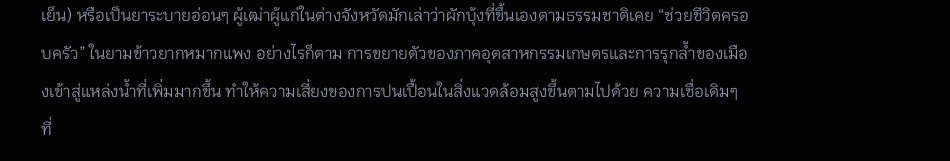เย็น) หรือเป็นยาระบายอ่อนๆ ผู้เฒ่าผู้แก่ในต่างจังหวัดมักเล่าว่าผักบุ้งที่ขึ้นเองตามธรรมชาติเคย “ช่วยชีวิตครอบครัว” ในยามข้าวยากหมากแพง อย่างไรก็ตาม การขยายตัวของภาคอุตสาหกรรมเกษตรและการรุกล้ำของเมืองเข้าสู่แหล่งน้ำที่เพิ่มมากขึ้น ทำให้ความเสี่ยงของการปนเปื้อนในสิ่งแวดล้อมสูงขึ้นตามไปด้วย ความเชื่อเดิมๆ ที่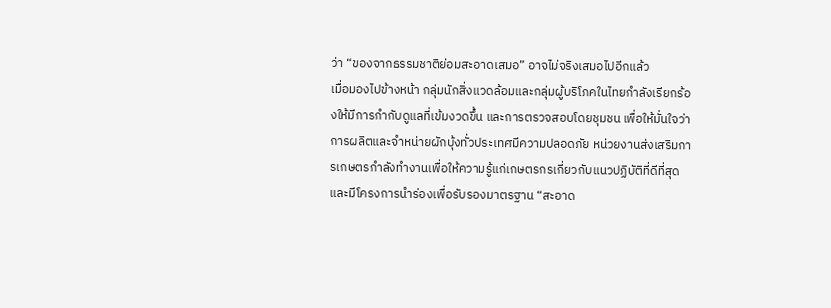ว่า “ของจากธรรมชาติย่อมสะอาดเสมอ” อาจไม่จริงเสมอไปอีกแล้ว
เมื่อมองไปข้างหน้า กลุ่มนักสิ่งแวดล้อมและกลุ่มผู้บริโภคในไทยกำลังเรียกร้องให้มีการกำกับดูแลที่เข้มงวดขึ้น และการตรวจสอบโดยชุมชน เพื่อให้มั่นใจว่าการผลิตและจำหน่ายผักบุ้งทั่วประเทศมีความปลอดภัย หน่วยงานส่งเสริมการเกษตรกำลังทำงานเพื่อให้ความรู้แก่เกษตรกรเกี่ยวกับแนวปฏิบัติที่ดีที่สุด และมีโครงการนำร่องเพื่อรับรองมาตรฐาน “สะอาด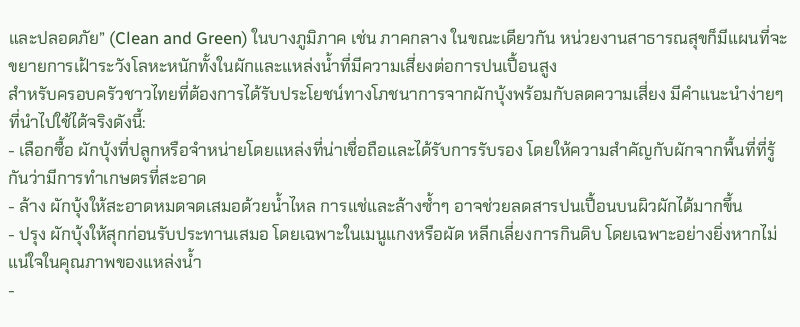และปลอดภัย” (Clean and Green) ในบางภูมิภาค เช่น ภาคกลาง ในขณะเดียวกัน หน่วยงานสาธารณสุขก็มีแผนที่จะขยายการเฝ้าระวังโลหะหนักทั้งในผักและแหล่งน้ำที่มีความเสี่ยงต่อการปนเปื้อนสูง
สำหรับครอบครัวชาวไทยที่ต้องการได้รับประโยชน์ทางโภชนาการจากผักบุ้งพร้อมกับลดความเสี่ยง มีคำแนะนำง่ายๆ ที่นำไปใช้ได้จริงดังนี้:
- เลือกซื้อ ผักบุ้งที่ปลูกหรือจำหน่ายโดยแหล่งที่น่าเชื่อถือและได้รับการรับรอง โดยให้ความสำคัญกับผักจากพื้นที่ที่รู้กันว่ามีการทำเกษตรที่สะอาด
- ล้าง ผักบุ้งให้สะอาดหมดจดเสมอด้วยน้ำไหล การแช่และล้างซ้ำๆ อาจช่วยลดสารปนเปื้อนบนผิวผักได้มากขึ้น
- ปรุง ผักบุ้งให้สุกก่อนรับประทานเสมอ โดยเฉพาะในเมนูแกงหรือผัด หลีกเลี่ยงการกินดิบ โดยเฉพาะอย่างยิ่งหากไม่แน่ใจในคุณภาพของแหล่งน้ำ
-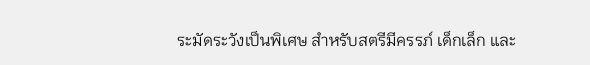ระมัดระวังเป็นพิเศษ สำหรับสตรีมีครรภ์ เด็กเล็ก และ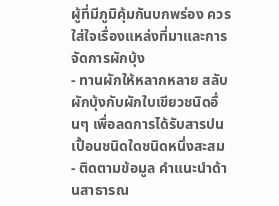ผู้ที่มีภูมิคุ้มกันบกพร่อง ควรใส่ใจเรื่องแหล่งที่มาและการจัดการผักบุ้ง
- ทานผักให้หลากหลาย สลับผักบุ้งกับผักใบเขียวชนิดอื่นๆ เพื่อลดการได้รับสารปนเปื้อนชนิดใดชนิดหนึ่งสะสม
- ติดตามข้อมูล คำแนะนำด้านสาธารณ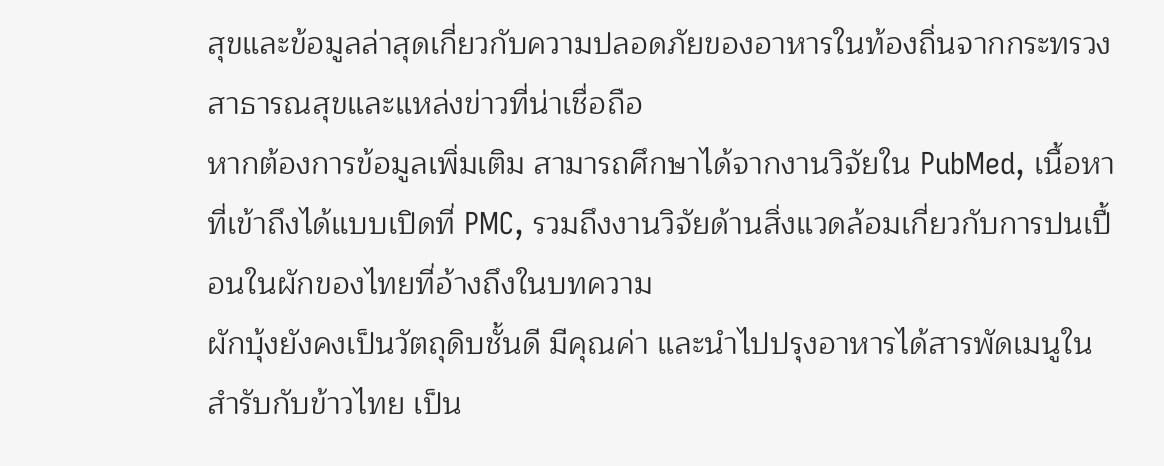สุขและข้อมูลล่าสุดเกี่ยวกับความปลอดภัยของอาหารในท้องถิ่นจากกระทรวงสาธารณสุขและแหล่งข่าวที่น่าเชื่อถือ
หากต้องการข้อมูลเพิ่มเติม สามารถศึกษาได้จากงานวิจัยใน PubMed, เนื้อหาที่เข้าถึงได้แบบเปิดที่ PMC, รวมถึงงานวิจัยด้านสิ่งแวดล้อมเกี่ยวกับการปนเปื้อนในผักของไทยที่อ้างถึงในบทความ
ผักบุ้งยังคงเป็นวัตถุดิบชั้นดี มีคุณค่า และนำไปปรุงอาหารได้สารพัดเมนูในสำรับกับข้าวไทย เป็น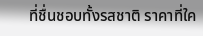ที่ชื่นชอบทั้งรสชาติ ราคาที่ใค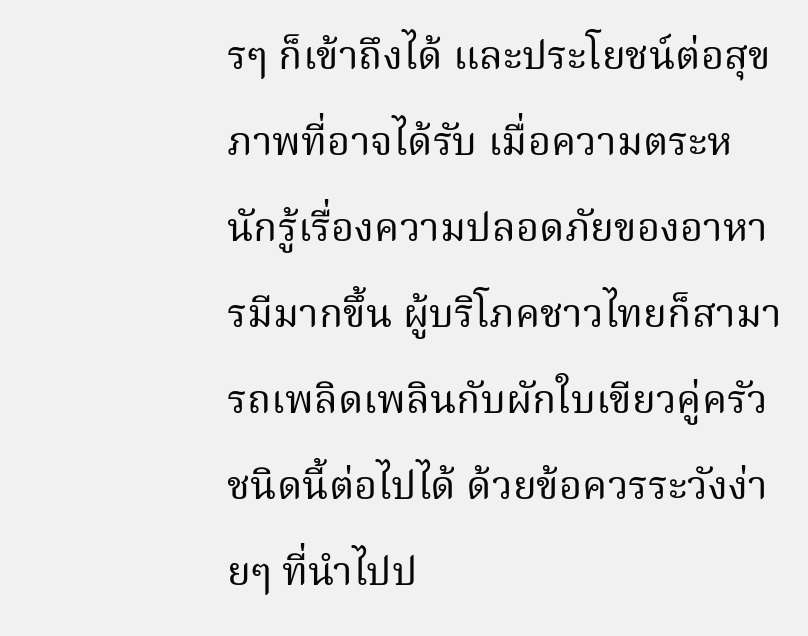รๆ ก็เข้าถึงได้ และประโยชน์ต่อสุขภาพที่อาจได้รับ เมื่อความตระหนักรู้เรื่องความปลอดภัยของอาหารมีมากขึ้น ผู้บริโภคชาวไทยก็สามารถเพลิดเพลินกับผักใบเขียวคู่ครัวชนิดนี้ต่อไปได้ ด้วยข้อควรระวังง่ายๆ ที่นำไปป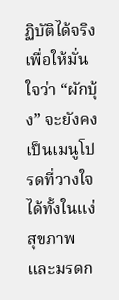ฏิบัติได้จริง เพื่อให้มั่นใจว่า “ผักบุ้ง” จะยังคงเป็นเมนูโปรดที่วางใจได้ทั้งในแง่สุขภาพและมรดก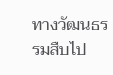ทางวัฒนธรรมสืบไป